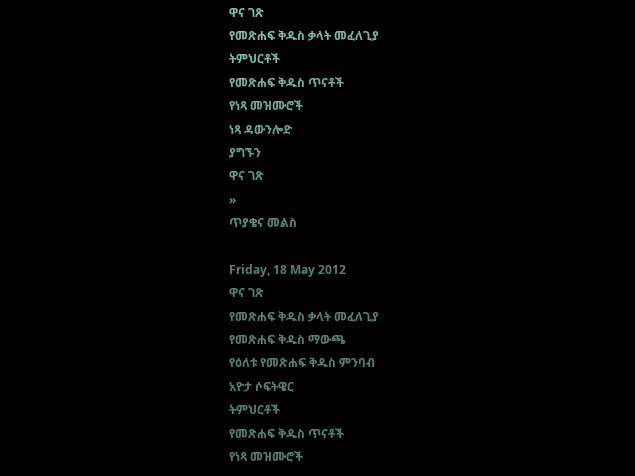ዋና ገጽ
የመጽሐፍ ቅዱስ ቃላት መፈለጊያ
ትምህርቶች
የመጽሐፍ ቅዱስ ጥናቶች
የነጻ መዝሙሮች
ነጻ ዳውንሎድ
ያግኙን
ዋና ገጽ
»
ጥያቄና መልስ

Friday, 18 May 2012
ዋና ገጽ
የመጽሐፍ ቅዱስ ቃላት መፈለጊያ
የመጽሐፍ ቅዱስ ማውጫ
የዕለቱ የመጽሐፍ ቅዱስ ምንባብ
አዮታ ሶፍትዌር
ትምህርቶች
የመጽሐፍ ቅዱስ ጥናቶች
የነጻ መዝሙሮች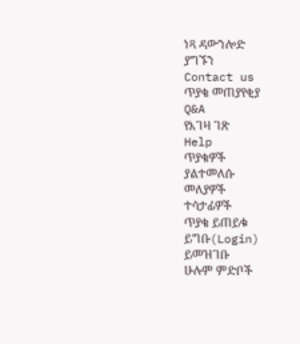ነጻ ዳውንሎድ
ያግኙን
Contact us
ጥያቄ መጠያየቂያ
Q&A
የእገዛ ገጽ
Help
ጥያቄዎች
ያልተመለሱ
መለያዎች
ተሳታፊዎች
ጥያቄ ይጠይቁ
ይግቡ(Login)
ይመዝገቡ
ሁሉም ምድቦች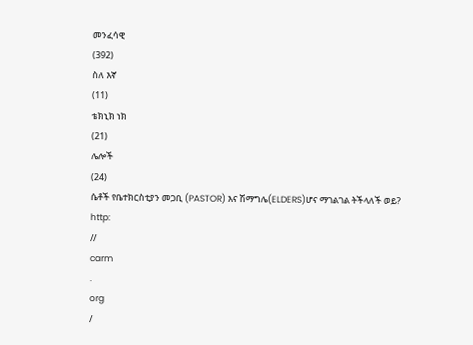መንፈሳዊ
(392)
ስለ እኛ
(11)
ቴክኒክ ነክ
(21)
ሌሎች
(24)
ሴቶች የቤተክርስቲያን መጋቢ (PASTOR) እና ሽማግሌ(ELDERS)ሆና ማገልገል ትችላለች ወይ?
http:
//
carm
.
org
/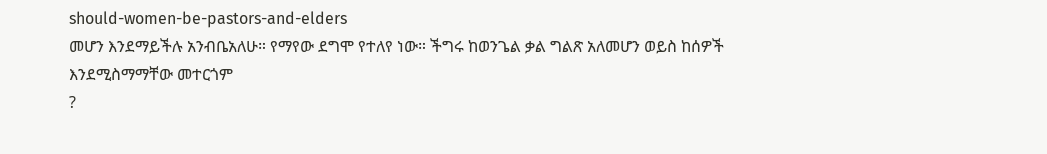should-women-be-pastors-and-elders
መሆን እንደማይችሉ አንብቤአለሁ። የማየው ደግሞ የተለየ ነው። ችግሩ ከወንጌል ቃል ግልጽ አለመሆን ወይስ ከሰዎች እንደሚስማማቸው መተርጎም
?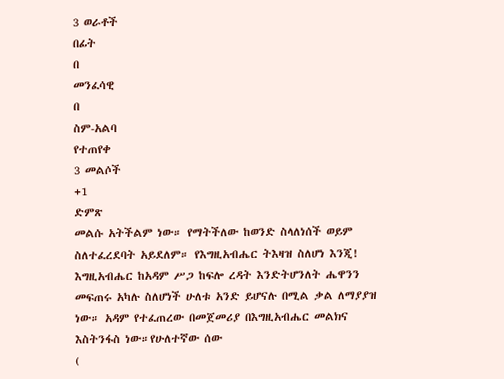3 ወራቶች
በፊት
በ
መንፈሳዊ
በ
ስም-አልባ
የተጠየቀ
3 መልሶች
+1
ድምጽ
መልሱ አትችልም ነው። የማትችለው ከወንድ ስላለነሰች ወይም ስለተፈረደባት አይደለም። የእግዚአብሔር ትእዛዝ ስለሆነ እንጂ! እግዚአብሔር ከአዳም ሥጋ ከፍሎ ረዳት እንድትሆንለት ሔዋንን መፍጠሩ አካሉ ስለሆነች ሁለቱ አንድ ይሆናሉ በሚል ቃል ለማያያዝ ነው። አዳም የተፈጠረው በመጀመሪያ በእግዚአብሔር መልክና እስትንፋስ ነው።የሁለተኛው ሰው
(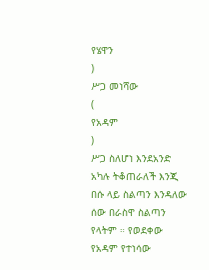የሄዋን
)
ሥጋ መነሻው
(
የአዳም
)
ሥጋ ስለሆነ እንደአንድ አካሉ ትቆጠራለች እንጂ በሱ ላይ ስልጣን እንዳለው ሰው በራስዋ ስልጣን የላትም ። የወደቀው የአዳም የተነሳው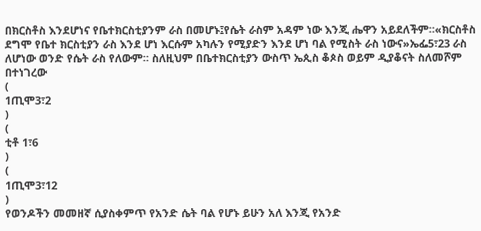በክርስቶስ እንደሆነና የቤተክርስቲያንም ራስ በመሆኑ፤የሴት ራስም አዳም ነው እንጂ ሔዋን አይደለችም።«ክርስቶስ ደግሞ የቤተ ክርስቲያን ራስ እንደ ሆነ እርሱም አካሉን የሚያድን እንደ ሆነ ባል የሚስት ራስ ነውና»ኤፌ5፣23 ራስ ለሆነው ወንድ የሴት ራስ የለውም። ስለዚህም በቤተክርስቲያን ውስጥ ኤጲስ ቆጶስ ወይም ዲያቆናት ስለመሾም በተነገረው
(
1ጢሞ3፣2
)
(
ቲቶ 1፣6
)
(
1ጢሞ3፣12
)
የወንዶችን መመዘኛ ሲያስቀምጥ የአንድ ሴት ባል የሆኑ ይሁን አለ እንጂ የአንድ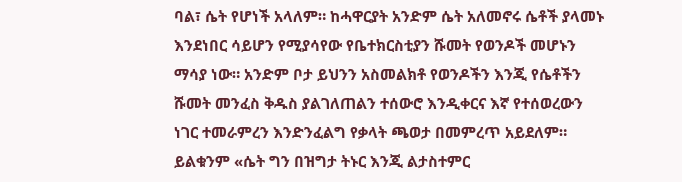ባል፣ ሴት የሆነች አላለም። ከሓዋርያት አንድም ሴት አለመኖሩ ሴቶች ያላመኑ እንደነበር ሳይሆን የሚያሳየው የቤተክርስቲያን ሹመት የወንዶች መሆኑን ማሳያ ነው። አንድም ቦታ ይህንን አስመልክቶ የወንዶችን እንጂ የሴቶችን ሹመት መንፈስ ቅዱስ ያልገለጠልን ተሰውሮ እንዲቀርና እኛ የተሰወረውን ነገር ተመራምረን እንድንፈልግ የቃላት ጫወታ በመምረጥ አይደለም። ይልቁንም «ሴት ግን በዝግታ ትኑር እንጂ ልታስተምር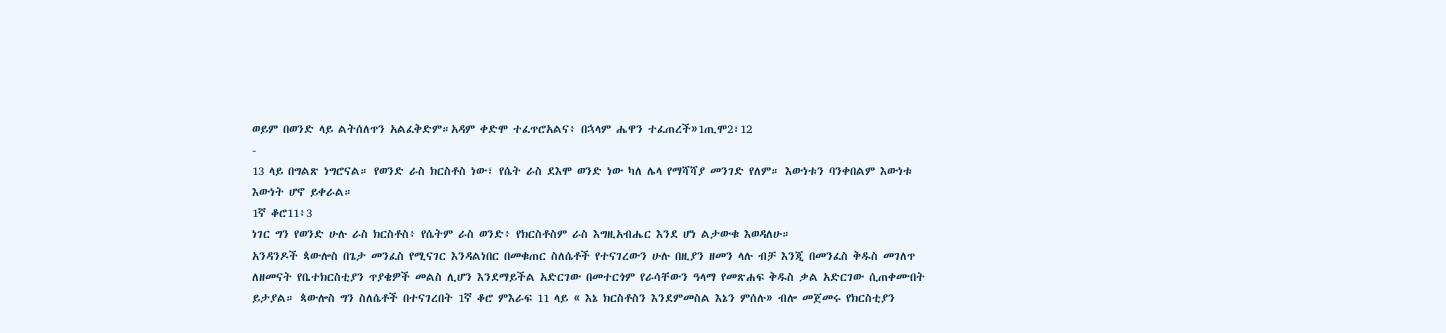ወይም በወንድ ላይ ልትሰለጥን አልፈቅድም።አዳም ቀድሞ ተፈጥሮአልና፥ በኋላም ሔዋን ተፈጠረች»1ጢሞ2፣12
-
13 ላይ በግልጽ ነግሮናል። የወንድ ራስ ክርስቶስ ነው፣ የሴት ራስ ደእሞ ወንድ ነው ካለ ሌላ የማሻሻያ መንገድ የለም። እውነቱን ባንቀበልም እውነቱ እውነት ሆኖ ይቀራል።
1ኛ ቆሮ11፥3
ነገር ግን የወንድ ሁሉ ራስ ክርስቶስ፥ የሴትም ራስ ወንድ፥ የክርስቶስም ራስ እግዚአብሔር እንደ ሆነ ልታውቁ እወዳለሁ።
አንዳንዶች ጳውሎስ በጌታ መንፈስ የሚናገር እንዳልነበር በመቁጠር ስለሴቶች የተናገረውን ሁሉ በዚያን ዘመን ላሉ ብቻ እንጂ በመንፈስ ቅዱስ መገለጥ ለዘመናት የቤተክርስቲያን ጥያቄዎች መልስ ሊሆን እንደማይችል አድርገው በመተርጎም የራሳቸውን ዓላማ የመጽሐፍ ቅዱስ ቃል አድርገው ሲጠቀሙበት ይታያል። ጳውሎስ ግን ስለሴቶች በተናገረበት 1ኛ ቆሮ ምእራፍ 11 ላይ « እኔ ክርስቶስን እንደምመስል እኔን ምሰሉ» ብሎ መጀመሩ የክርስቲያን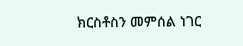ክርስቶስን መምሰል ነገር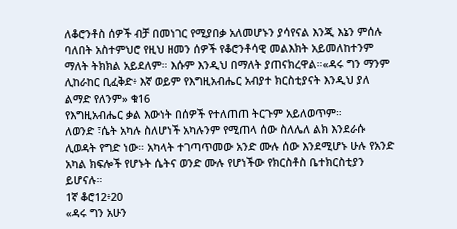ለቆሮንቶስ ሰዎች ብቻ በመነገር የሚያበቃ አለመሆኑን ያሳየናል እንጂ እኔን ምሰሉ ባለበት አስተምህሮ የዚህ ዘመን ሰዎች የቆሮንቶሳዊ መልእክት አይመለከተንም ማለት ትክክል አይደለም። እሱም እንዲህ በማለት ያጠናክረዋል።«ዳሩ ግን ማንም ሊከራከር ቢፈቅድ፥ እኛ ወይም የእግዚአብሔር አብያተ ክርስቲያናት እንዲህ ያለ ልማድ የለንም» ቁ16
የእግዚአብሔር ቃል እውነት በሰዎች የተለጠጠ ትርጉም አይለወጥም።
ለወንድ ፣ሴት አካሉ ስለሆነች አካሉንም የሚጠላ ሰው ስለሌለ ልክ እንደራሱ ሊወዳት የግድ ነው። አካላት ተገጣጥመው አንድ ሙሉ ሰው እንደሚሆኑ ሁሉ የአንድ አካል ክፍሎች የሆኑት ሴትና ወንድ ሙሉ የሆነችው የክርስቶስ ቤተክርስቲያን ይሆናሉ።
1ኛ ቆሮ12፥20
«ዳሩ ግን አሁን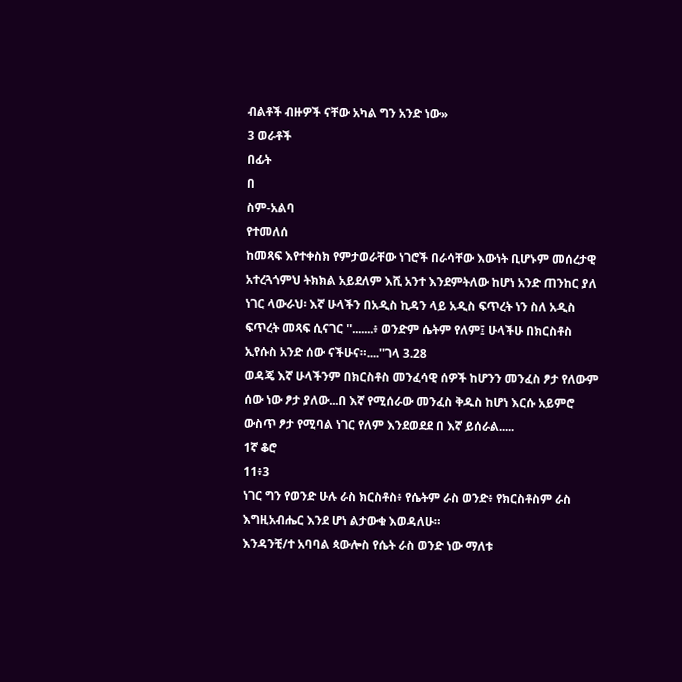ብልቶች ብዙዎች ናቸው አካል ግን አንድ ነው»
3 ወራቶች
በፊት
በ
ስም-አልባ
የተመለሰ
ከመጻፍ እየተቀስክ የምታወራቸው ነገሮች በራሳቸው እውነት ቢሆኑም መሰረታዊ አተረጓጎምህ ትክክል አይደለም እሺ አንተ እንደምትለው ከሆነ አንድ ጠንከር ያለ ነገር ላውራህ፡ እኛ ሁላችን በአዲስ ኪዳን ላይ አዲስ ፍጥረት ነን ስለ አዲስ ፍጥረት መጻፍ ሲናገር ''.......፥ ወንድም ሴትም የለም፤ ሁላችሁ በክርስቶስ ኢየሱስ አንድ ሰው ናችሁና።....''ገላ 3.28
ወዳጄ እኛ ሁላችንም በክርስቶስ መንፈሳዊ ሰዎች ከሆንን መንፈስ ፆታ የለውም ሰው ነው ፆታ ያለው...በ እኛ የሚሰራው መንፈስ ቅዱስ ከሆነ እርሱ አይምሮ ውስጥ ፆታ የሚባል ነገር የለም እንደወደደ በ እኛ ይሰራል.....
1ኛ ቆሮ
11፥3
ነገር ግን የወንድ ሁሉ ራስ ክርስቶስ፥ የሴትም ራስ ወንድ፥ የክርስቶስም ራስ እግዚአብሔር እንደ ሆነ ልታውቁ እወዳለሁ።
እንዳንቺ/ተ አባባል ጳውሎስ የሴት ራስ ወንድ ነው ማለቱ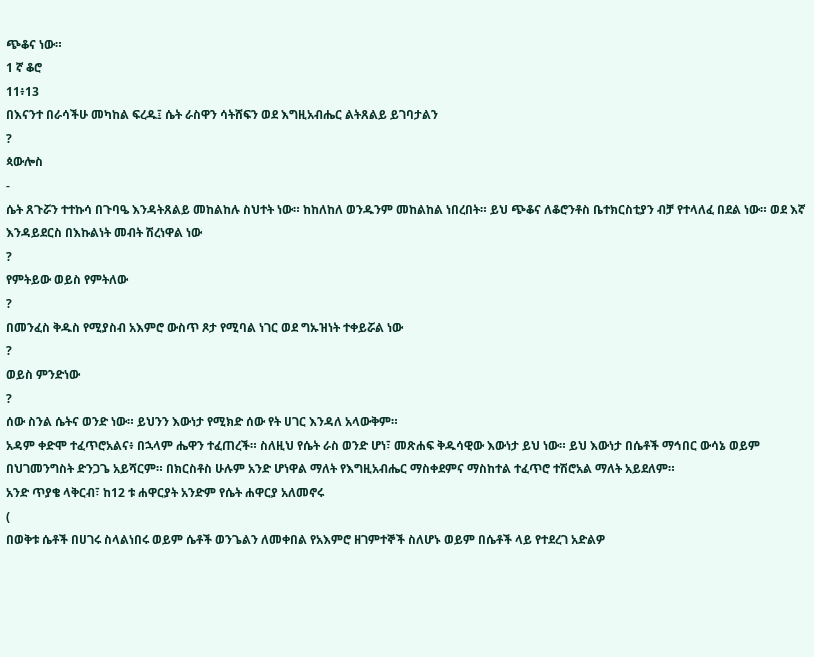ጭቆና ነው።
1 ኛ ቆሮ
11፥13
በእናንተ በራሳችሁ መካከል ፍረዱ፤ ሴት ራስዋን ሳትሸፍን ወደ እግዚአብሔር ልትጸልይ ይገባታልን
?
ጳውሎስ
-
ሴት ጸጉሯን ተተኩሳ በጉባዔ እንዳትጸልይ መከልከሉ ስህተት ነው። ከከለከለ ወንዱንም መከልከል ነበረበት። ይህ ጭቆና ለቆሮንቶስ ቤተክርስቲያን ብቻ የተላለፈ በደል ነው። ወደ እኛ እንዳይደርስ በእኩልነት መብት ሽረነዋል ነው
?
የምትይው ወይስ የምትለው
?
በመንፈስ ቅዱስ የሚያስብ አእምሮ ውስጥ ጾታ የሚባል ነገር ወደ ግኡዝነት ተቀይሯል ነው
?
ወይስ ምንድነው
?
ሰው ስንል ሴትና ወንድ ነው። ይህንን እውነታ የሚክድ ሰው የት ሀገር እንዳለ አላውቅም።
አዳም ቀድሞ ተፈጥሮአልና፥ በኋላም ሔዋን ተፈጠረች። ስለዚህ የሴት ራስ ወንድ ሆነ፣ መጽሐፍ ቅዱሳዊው እውነታ ይህ ነው። ይህ እውነታ በሴቶች ማኅበር ውሳኔ ወይም በህገመንግስት ድንጋጌ አይሻርም። በክርስቶስ ሁሉም አንድ ሆነዋል ማለት የእግዚአብሔር ማስቀደምና ማስከተል ተፈጥሮ ተሽሮአል ማለት አይደለም።
አንድ ጥያቄ ላቅርብ፣ ከ12 ቱ ሐዋርያት አንድም የሴት ሐዋርያ አለመኖሩ
(
በወቅቱ ሴቶች በሀገሩ ስላልነበሩ ወይም ሴቶች ወንጌልን ለመቀበል የአእምሮ ዘገምተኞች ስለሆኑ ወይም በሴቶች ላይ የተደረገ አድልዎ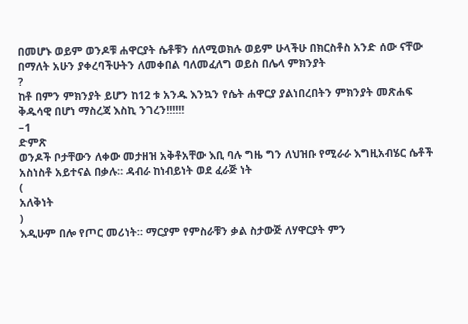በመሆኑ ወይም ወንዶቹ ሐዋርያት ሴቶቹን ሰለሚወክሉ ወይም ሁላችሁ በክርስቶስ አንድ ሰው ናቸው በማለት አሁን ያቀረባችሁትን ለመቀበል ባለመፈለግ ወይስ በሌላ ምክንያት
?
ከቶ በምን ምክንያት ይሆን ከ12 ቱ አንዱ እንኳን የሴት ሐዋርያ ያልነበረበትን ምክንያት መጽሐፍ ቅዱሳዊ በሆነ ማስረጃ እስኪ ንገረን!!!!!!
–1
ድምጽ
ወንዶች ቦታቸውን ለቀው መታዘዝ አቅቶአቸው እቢ ባሉ ግዜ ግን ለህዝቡ የሚራራ እግዚአብሄር ሴቶች አስነስቶ አይተናል በቃሉ። ዳብራ ከነብይነት ወደ ፈራጅ ነት
(
አለቅነት
)
እዲሁም በሎ የጦር መሪነት። ማርያም የምስራቹን ቃል ስታውጅ ለሃዋርያት ምን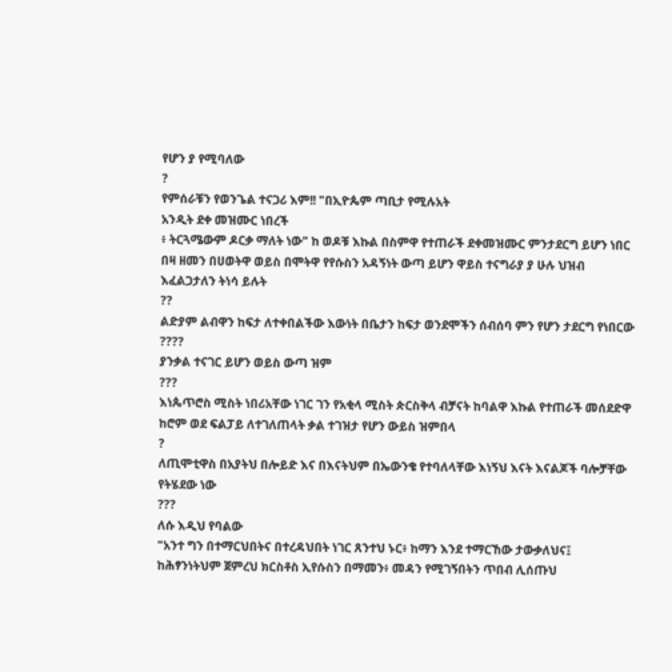የሆን ያ የሚባለው
?
የምሰራቹን የወንጌል ተናጋሪ እም!! "በኢዮጴም ጣቢታ የሚሉአት
አንዲት ደቀ መዝሙር ነበረች
፥ ትርጓሜውም ዶርቃ ማለት ነው" ከ ወዶቹ እኩል በስምዋ የተጠራች ደቀመዝሙር ምንታደርግ ይሆን ነበር በዛ ዘመን በሀወትዋ ወይስ በሞትዋ የየሱስን አዳኝነት ውጣ ይሆን ዋይስ ተናግራያ ያ ሁሉ ህዝብ እፈልጋታለን ትነሳ ይሉት
??
ልድያም ልብዋን ከፍታ ለተቀበልችው እውነት በቤታን ከፍታ ወንደሞችን ሰብሰባ ምን የሆን ታደርግ የነበርው
????
ያንቃል ተናገር ይሆን ወይስ ውጣ ዝም
???
እነጴጥሮስ ሚስት ነበሪአቸው ነገር ገን የአቂላ ሚስት ጵርስቅላ ብቻናት ከባልዋ እኩል የተጠራች መሰደድዋ ከሮም ወደ ፍልፓይ ለተገለጠላት ቃል ተገዝታ የሆን ውይስ ዝምበላ
?
ለጢሞቲዋስ በአያትህ በሎይድ እና በእናትህም በኤውንቄ የተባለላቸው እነኝህ እናት እናልጆች ባሎቻቸው የትሄደው ነው
???
ለሱ እዲህ የባልው
"አንተ ግን በተማርህበትና በተረዳህበት ነገር ጸንተህ ኑር፥ ከማን እንደ ተማርኸው ታውቃለህና፤
ከሕፃንነትህም ጀምረህ ክርስቶስ ኢየሱስን በማመን፥ መዳን የሚገኝበትን ጥበብ ሊሰጡህ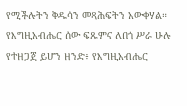የሚችሉትን ቅዱሳን መጻሕፍትን አውቀሃል።
የእግዚአብሔር ሰው ፍጹምና ለበጎ ሥራ ሁሉ የተዘጋጀ ይሆን ዘንድ፥ የእግዚአብሔር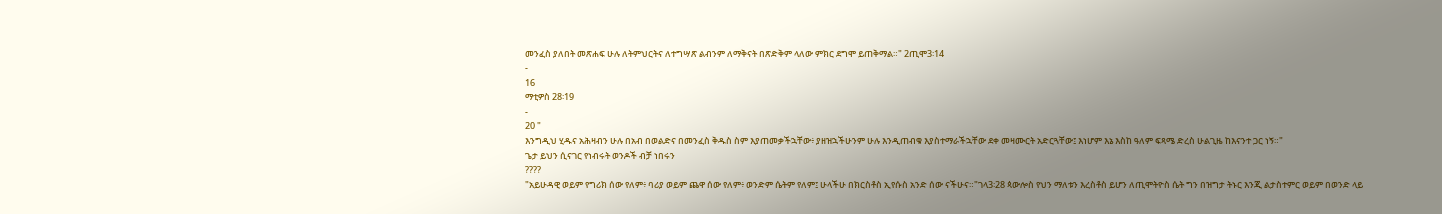መንፈስ ያለበት መጽሐፍ ሁሉ ለትምህርትና ለተግሣጽ ልብንም ለማቅናት በጽድቅም ላለው ምክር ደግሞ ይጠቅማል።" 2ጢሞ3፡14
-
16
ማቲዎስ 28፡19
-
20 "
እንግዲህ ሂዱና አሕዛብን ሁሉ በአብ በወልድና በመንፈስ ቅዱስ ስም እያጠመቃችኋቸው፥ ያዘዝኋችሁንም ሁሉ እንዲጠብቁ እያስተማራችኋቸው ደቀ መዛሙርት አድርጓቸው፤ እነሆም እኔ እስከ ዓለም ፍጻሜ ድረስ ሁልጊዜ ከእናንተ ጋር ነኝ።"
ጌታ ይህን ሲናገር የነብሩት ወንዶች ብቻ ነበሩን
????
"አይሁዳዊ ወይም የግሪክ ሰው የለም፥ ባሪያ ወይም ጨዋ ሰው የለም፥ ወንድም ሴትም የለም፤ ሁላችሁ በክርስቶስ ኢየሱስ አንድ ሰው ናችሁና።"ገላ3፡28 ጳውሎስ የህን ማለቱን እረስቶስ ይሆን ለጢሞትዮስ ሴት ግን በዝግታ ትኑር እንጂ ልታስተምር ወይም በወንድ ላይ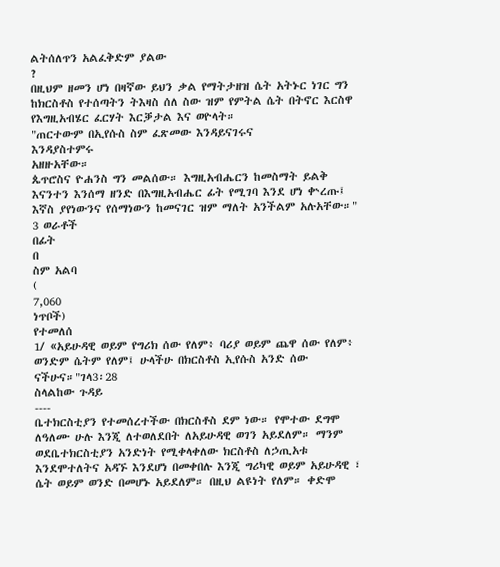ልትሰለጥን አልፈቅድም ያልው
?
በዚህም ዘመን ሆነ በዛኛው ይህን ቃል የማትታዘዝ ሴት አትኑር ነገር ግን ከክርስቶስ የተሰጣትን ትእዛስ ሰለ ስው ዝም የምትል ሴት በትኖር እርስዋ የእግዚአብሄር ፈርሃት እርቓታል እና ወዮላት።
"ጠርተውም በኢየሱስ ስም ፈጽመው እንዳይናገሩና
እንዳያስተምሩ
አዘዙአቸው።
ጴጥሮስና ዮሐንስ ግን መልሰው። እግዚአብሔርን ከመስማት ይልቅ እናንተን እንሰማ ዘንድ በእግዚአብሔር ፊት የሚገባ እንደ ሆነ ቍረጡ፤
እኛስ ያየነውንና የሰማነውን ከመናገር ዝም ማለት አንችልም አሉአቸው።"
3 ወራቶች
በፊት
በ
ስም አልባ
(
7,060
ነጥቦች)
የተመለሰ
1/ «አይሁዳዊ ወይም የግሪክ ሰው የለም፥ ባሪያ ወይም ጨዋ ሰው የለም፥ ወንድም ሴትም የለም፤ ሁላችሁ በክርስቶስ ኢየሱስ አንድ ሰው ናችሁና።"ገላ3፡28
ስላልከው ጉዳይ
----
ቤተክርስቲያን የተመሰረተችው በክርስቶስ ደም ነው። የሞተው ደግሞ ለዓለሙ ሁሉ እንጂ ለተወለደበት ለአይሁዳዊ ወገን አይደለም። ማንም ወደቤተክርስቲያን አንድነት የሚቀላቀለው ክርስቶስ ለኃጢአቱ እንደሞተለትና አዳኙ እንደሆነ በመቀበሉ እንጂ ግሪካዊ ወይም አይሁዳዊ ፣ ሴት ወይም ወንድ በመሆኑ አይደለም። በዚህ ልዩነት የለም። ቀድሞ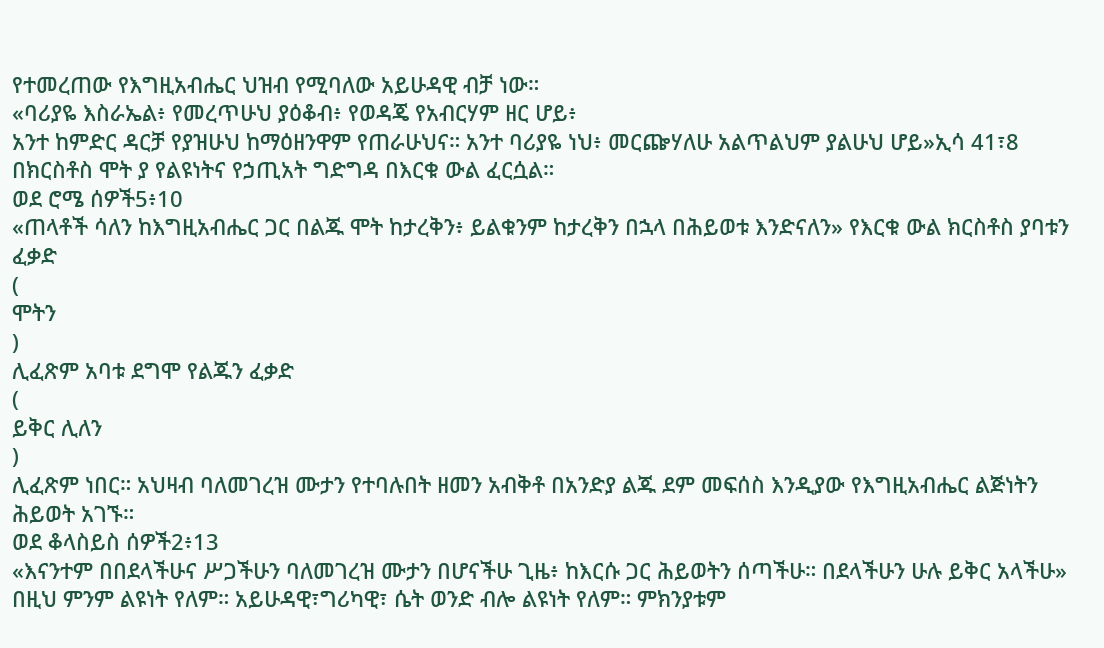የተመረጠው የእግዚአብሔር ህዝብ የሚባለው አይሁዳዊ ብቻ ነው።
«ባሪያዬ እስራኤል፥ የመረጥሁህ ያዕቆብ፥ የወዳጄ የአብርሃም ዘር ሆይ፥
አንተ ከምድር ዳርቻ የያዝሁህ ከማዕዘንዋም የጠራሁህና። አንተ ባሪያዬ ነህ፥ መርጬሃለሁ አልጥልህም ያልሁህ ሆይ»ኢሳ 41፣8
በክርስቶስ ሞት ያ የልዩነትና የኃጢአት ግድግዳ በእርቁ ውል ፈርሷል።
ወደ ሮሜ ሰዎች5፥10
«ጠላቶች ሳለን ከእግዚአብሔር ጋር በልጁ ሞት ከታረቅን፥ ይልቁንም ከታረቅን በኋላ በሕይወቱ እንድናለን» የእርቁ ውል ክርስቶስ ያባቱን ፈቃድ
(
ሞትን
)
ሊፈጽም አባቱ ደግሞ የልጁን ፈቃድ
(
ይቅር ሊለን
)
ሊፈጽም ነበር። አህዛብ ባለመገረዝ ሙታን የተባሉበት ዘመን አብቅቶ በአንድያ ልጁ ደም መፍሰስ እንዲያው የእግዚአብሔር ልጅነትን ሕይወት አገኙ።
ወደ ቆላስይስ ሰዎች2፥13
«እናንተም በበደላችሁና ሥጋችሁን ባለመገረዝ ሙታን በሆናችሁ ጊዜ፥ ከእርሱ ጋር ሕይወትን ሰጣችሁ። በደላችሁን ሁሉ ይቅር አላችሁ» በዚህ ምንም ልዩነት የለም። አይሁዳዊ፣ግሪካዊ፣ ሴት ወንድ ብሎ ልዩነት የለም። ምክንያቱም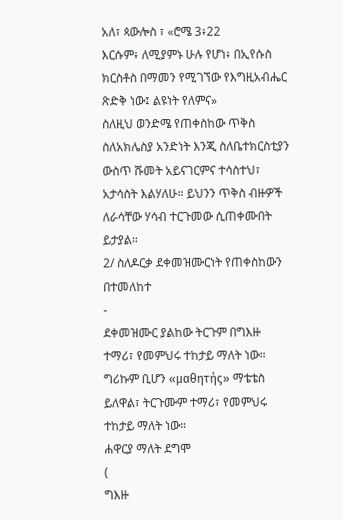አለ፣ ጳውሎስ ፣ «ሮሜ 3፥22
እርሱም፥ ለሚያምኑ ሁሉ የሆነ፥ በኢየሱስ ክርስቶስ በማመን የሚገኘው የእግዚአብሔር ጽድቅ ነው፤ ልዩነት የለምና»
ስለዚህ ወንድሜ የጠቀስከው ጥቅስ ስለአክሌስያ አንድነት እንጂ ስለቤተክርስቲያን ውስጥ ሹመት አይናገርምና ተሳስተህ፣ አታሳስት እልሃለሁ። ይህንን ጥቅስ ብዙዎች ለራሳቸው ሃሳብ ተርጉመው ሲጠቀሙበት ይታያል።
2/ ስለዶርቃ ደቀመዝሙርነት የጠቀስከውን በተመለከተ
-
ደቀመዝሙር ያልከው ትርጉም በግእዙ ተማሪ፣ የመምህሩ ተከታይ ማለት ነው። ግሪኩም ቢሆን «μαθητής» ማቴቴስ ይለዋል፣ ትርጉሙም ተማሪ፣ የመምህሩ ተከታይ ማለት ነው።
ሐዋርያ ማለት ደግሞ
(
ግእዙ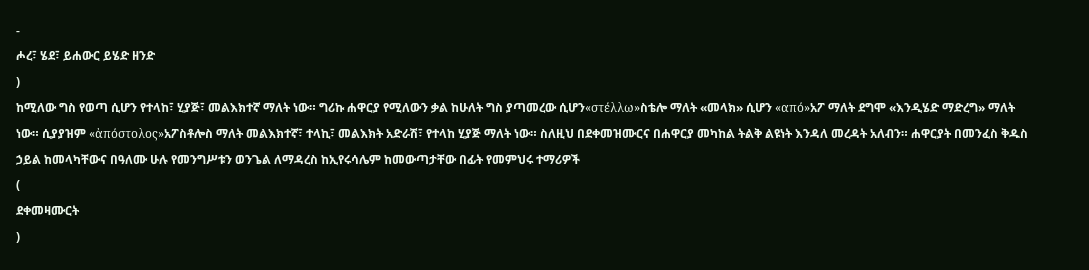-
ሖረ፣ ሄደ፣ ይሐውር ይሄድ ዘንድ
)
ከሚለው ግስ የወጣ ሲሆን የተላከ፣ ሂያጅ፣ መልእክተኛ ማለት ነው። ግሪኩ ሐዋርያ የሚለውን ቃል ከሁለት ግስ ያጣመረው ሲሆን«στέλλω»ስቴሎ ማለት «መላክ» ሲሆን «από»አፖ ማለት ደግሞ «እንዲሄድ ማድረግ» ማለት ነው። ሲያያዝም «ἀπόστολος»አፖስቶሎስ ማለት መልእክተኛ፣ ተላኪ፣ መልእክት አድራሽ፣ የተላከ ሂያጅ ማለት ነው። ስለዚህ በደቀመዝሙርና በሐዋርያ መካከል ትልቅ ልዩነት እንዳለ መረዳት አለብን። ሐዋርያት በመንፈስ ቅዱስ ኃይል ከመላካቸውና በዓለሙ ሁሉ የመንግሥቱን ወንጌል ለማዳረስ ከኢየሩሳሌም ከመውጣታቸው በፊት የመምህሩ ተማሪዎች
(
ደቀመዛሙርት
)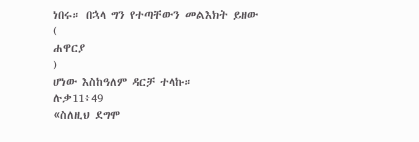ነበሩ። በኋላ ግን የተጣቸውን መልእክት ይዘው
(
ሐዋርያ
)
ሆነው እስከዓለም ዳርቻ ተላኩ።
ሉቃ11፥49
«ስለዚህ ደግሞ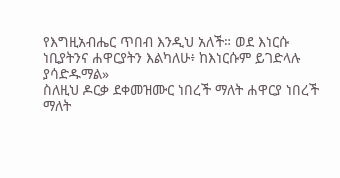የእግዚአብሔር ጥበብ እንዲህ አለች። ወደ እነርሱ ነቢያትንና ሐዋርያትን እልካለሁ፥ ከእነርሱም ይገድላሉ ያሳድዱማል»
ስለዚህ ዶርቃ ደቀመዝሙር ነበረች ማለት ሐዋርያ ነበረች ማለት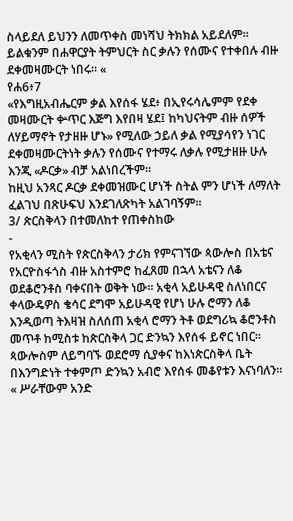ስላይደለ ይህንን ለመጥቀስ መነሻህ ትክክል አይደለም። ይልቁንም በሐዋርያት ትምህርት ስር ቃሉን የሰሙና የተቀበሉ ብዙ ደቀመዛሙርት ነበሩ። «
የሐ6፥7
«የእግዚአብሔርም ቃል እየሰፋ ሄደ፥ በኢየሩሳሌምም የደቀ መዛሙርት ቍጥር እጅግ እየበዛ ሄደ፤ ከካህናትም ብዙ ሰዎች ለሃይማኖት የታዘዙ ሆኑ» የሚለው ኃይለ ቃል የሚያሳየን ነገር ደቀመዛሙርትነት ቃሉን የሰሙና የተማሩ ለቃሉ የሚታዘዙ ሁሉ እንጂ «ዶርቃ» ብቻ አልነበረችም።
ከዚህ አንጻር ዶርቃ ደቀመዝሙር ሆነች ስትል ምን ሆነች ለማለት ፈልገህ በጽሁፍህ እንደገለጽካት አልገባኝም።
3/ ጵርስቅላን በተመለከተ የጠቀስከው
-
የአቂላን ሚስት የጵርስቅላን ታሪክ የምናገኘው ጳውሎስ በአቴና የአርዮስፋጎስ ብዙ አስተምሮ ከፈጸመ በኋላ አቴናን ለቆ ወደቆሮንቶስ ባቀናበት ወቅት ነው። አቂላ አይሁዳዊ ስለነበርና ቀላውዴዎስ ቄሳር ደግሞ አይሁዳዊ የሆነ ሁሉ ሮማን ለቆ እንዲወጣ ትእዛዝ ስለሰጠ አቂላ ሮማን ትቶ ወደግሪኳ ቆሮንቶስ መጥቶ ከሚስቱ ከጵርስቅላ ጋር ድንኳን እየሰፋ ይኖር ነበር። ጳውሎስም ለይግባኙ ወደሮማ ሲያቀና ከእነጵርስቅላ ቤት በእንግድነት ተቀምጦ ድንኳን አብሮ እየሰፋ መቆየቱን እናነባለን። « ሥራቸውም አንድ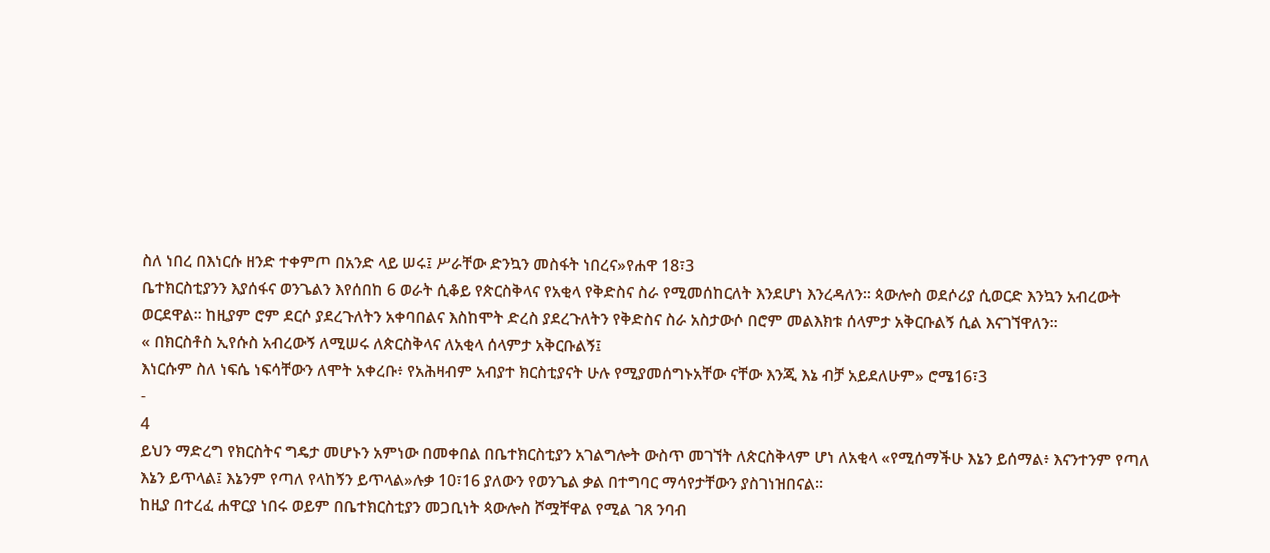ስለ ነበረ በእነርሱ ዘንድ ተቀምጦ በአንድ ላይ ሠሩ፤ ሥራቸው ድንኳን መስፋት ነበረና»የሐዋ 18፣3
ቤተክርስቲያንን እያሰፋና ወንጌልን እየሰበከ 6 ወራት ሲቆይ የጵርስቅላና የአቂላ የቅድስና ስራ የሚመሰከርለት እንደሆነ እንረዳለን። ጳውሎስ ወደሶሪያ ሲወርድ እንኳን አብረውት ወርደዋል። ከዚያም ሮም ደርሶ ያደረጉለትን አቀባበልና እስከሞት ድረስ ያደረጉለትን የቅድስና ስራ አስታውሶ በሮም መልእክቱ ሰላምታ አቅርቡልኝ ሲል እናገኘዋለን።
« በክርስቶስ ኢየሱስ አብረውኝ ለሚሠሩ ለጵርስቅላና ለአቂላ ሰላምታ አቅርቡልኝ፤
እነርሱም ስለ ነፍሴ ነፍሳቸውን ለሞት አቀረቡ፥ የአሕዛብም አብያተ ክርስቲያናት ሁሉ የሚያመሰግኑአቸው ናቸው እንጂ እኔ ብቻ አይደለሁም» ሮሜ16፣3
-
4
ይህን ማድረግ የክርስትና ግዴታ መሆኑን አምነው በመቀበል በቤተክርስቲያን አገልግሎት ውስጥ መገኘት ለጵርስቅላም ሆነ ለአቂላ «የሚሰማችሁ እኔን ይሰማል፥ እናንተንም የጣለ እኔን ይጥላል፤ እኔንም የጣለ የላከኝን ይጥላል»ሉቃ 10፣16 ያለውን የወንጌል ቃል በተግባር ማሳየታቸውን ያስገነዝበናል።
ከዚያ በተረፈ ሐዋርያ ነበሩ ወይም በቤተክርስቲያን መጋቢነት ጳውሎስ ሾሟቸዋል የሚል ገጸ ንባብ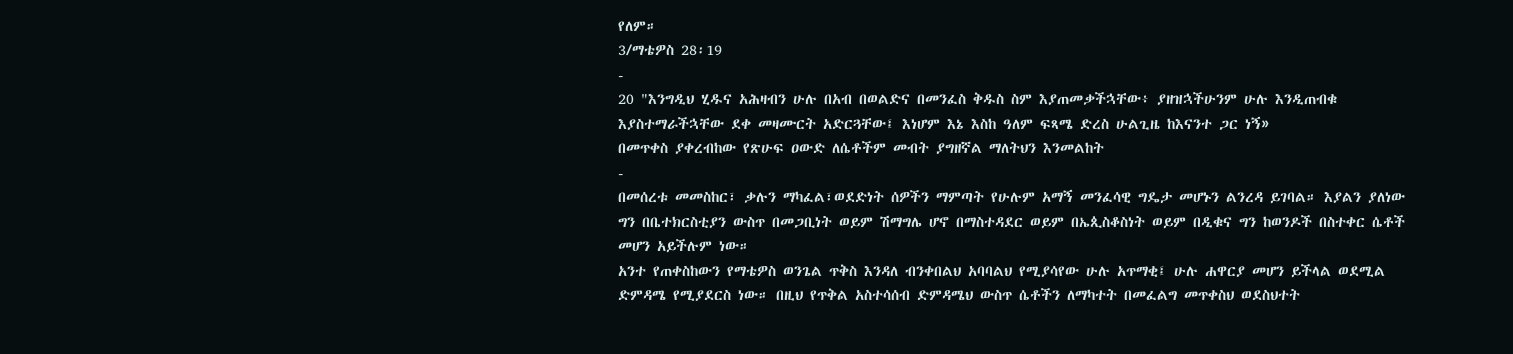የለም።
3/ማቴዎስ 28፡19
-
20 "እንግዲህ ሂዱና አሕዛብን ሁሉ በአብ በወልድና በመንፈስ ቅዱስ ስም እያጠመቃችኋቸው፥ ያዘዝኋችሁንም ሁሉ እንዲጠብቁ እያስተማራችኋቸው ደቀ መዛሙርት አድርጓቸው፤ እነሆም እኔ እስከ ዓለም ፍጻሜ ድረስ ሁልጊዜ ከእናንተ ጋር ነኝ»
በመጥቀስ ያቀረብከው የጽሁፍ ዐውድ ለሴቶችም መብት ያግዘኛል ማለትህን እንመልከት
-
በመሰረቱ መመስከር፣ ቃሉን ማካፈል፣ወደድነት ሰዎችን ማምጣት የሁሉም አማኝ መንፈሳዊ ግዴታ መሆኑን ልንረዳ ይገባል። እያልን ያለነው ግን በቤተክርስቲያን ውስጥ በመጋቢነት ወይም ሽማግሌ ሆኖ በማስተዳደር ወይም በኤጲስቆስነት ወይም በዲቁና ግን ከወንዶች በስተቀር ሴቶች መሆን አይችሉም ነው።
አንተ የጠቀስከውን የማቴዎስ ወንጌል ጥቅስ እንዳለ ብንቀበልህ አባባልህ የሚያሳየው ሁሉ አጥማቂ፤ ሁሉ ሐዋርያ መሆን ይችላል ወደሚል ድምዳሜ የሚያደርስ ነው። በዚህ የጥቅል አስተሳሰብ ድምዳሜህ ውስጥ ሴቶችን ለማካተት በመፈልግ መጥቀስህ ወደስህተት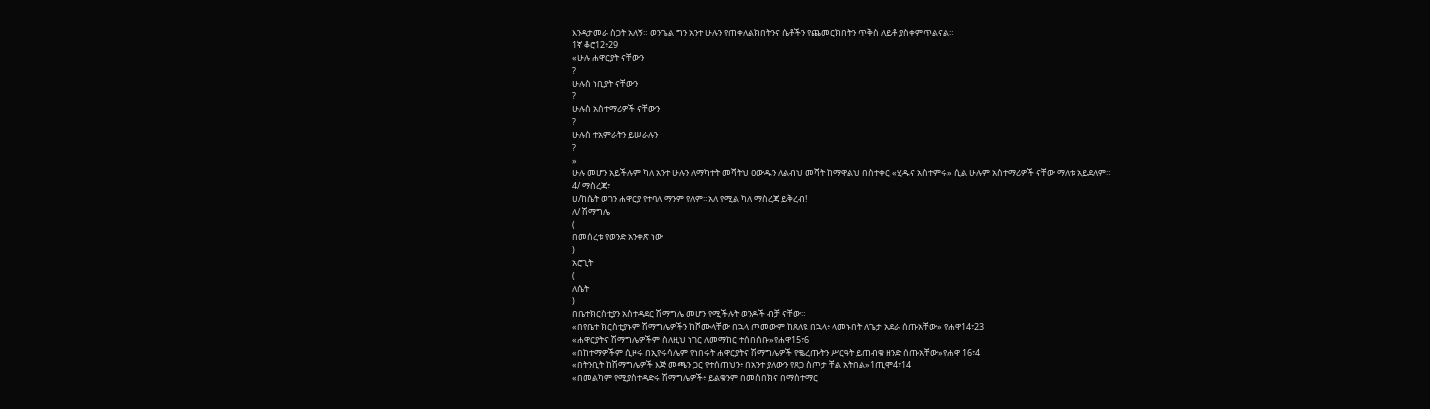እንዳታመራ ስጋት አለኝ። ወንጌል ግን አንተ ሁሉን የጠቀለልክበትንና ሴቶችን የጨመርክበትን ጥቅስ ለይቶ ያስቀምጥልናል።
1ኛ ቆሮ12፥29
«ሁሉ ሐዋርያት ናቸውን
?
ሁሉስ ነቢያት ናቸውን
?
ሁሉስ አስተማሪዎች ናቸውን
?
ሁሉስ ተአምራትን ይሠራሉን
?
»
ሁሉ መሆን አይችሉም ካለ አንተ ሁሉን ለማካተት መሻትህ ዐውዱን ለልብህ መሻት ከማዋልህ በስተቀር «ሂዱና አስተምሩ» ሲል ሁሉም አስተማሪዎች ናቸው ማለቱ አይደለም።
4/ ማስረጃ፣
ሀ/ከሴት ወገን ሐዋርያ የተባለ ማንም የለም።አለ የሚል ካለ ማስረጃ ይቅረብ!
ለ/ ሽማግሌ
(
በመሰረቱ የወንድ አንቀጽ ነው
)
አሮጊት
(
ለሴት
)
በቤተክርስቲያን አስተዳደር ሽማግሌ መሆን የሚችሉት ወንዶች ብቻ ናቸው።
«በየቤተ ክርስቲያኑም ሽማግሌዎችን ከሾሙላቸው በኋላ ጦመውም ከጸለዩ በኋላ፥ ላመኑበት ለጌታ አደራ ሰጡአቸው» የሐዋ14፣23
«ሐዋርያትና ሽማግሌዎችም ስለዚህ ነገር ለመማከር ተሰበሰቡ»የሐዋ15፣6
«በከተማዎችም ሲዞሩ በኢየሩሳሌም የነበሩት ሐዋርያትና ሽማግሌዎች የቈረጡትን ሥርዓት ይጠብቁ ዘንድ ሰጡአቸው»የሐዋ 16፣4
«በትንቢት ከሽማግሌዎች እጅ መጫን ጋር የተሰጠህን፥ በአንተ ያለውን የጸጋ ስጦታ ቸል አትበል»1ጢሞ4፣14
«በመልካም የሚያስተዳድሩ ሽማግሌዎች፥ ይልቁንም በመስበክና በማስተማር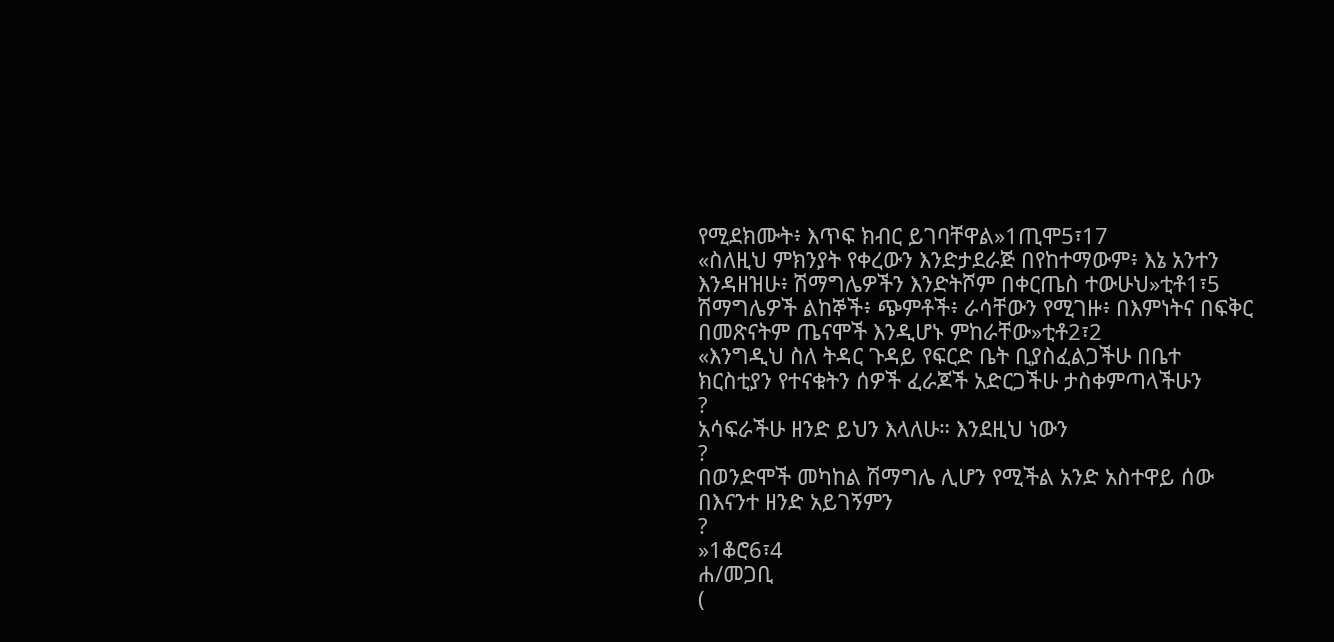የሚደክሙት፥ እጥፍ ክብር ይገባቸዋል»1ጢሞ5፣17
«ስለዚህ ምክንያት የቀረውን እንድታደራጅ በየከተማውም፥ እኔ አንተን እንዳዘዝሁ፥ ሽማግሌዎችን እንድትሾም በቀርጤስ ተውሁህ»ቲቶ1፣5
ሽማግሌዎች ልከኞች፥ ጭምቶች፥ ራሳቸውን የሚገዙ፥ በእምነትና በፍቅር በመጽናትም ጤናሞች እንዲሆኑ ምከራቸው»ቲቶ2፣2
«እንግዲህ ስለ ትዳር ጉዳይ የፍርድ ቤት ቢያስፈልጋችሁ በቤተ ክርስቲያን የተናቁትን ሰዎች ፈራጆች አድርጋችሁ ታስቀምጣላችሁን
?
አሳፍራችሁ ዘንድ ይህን እላለሁ። እንደዚህ ነውን
?
በወንድሞች መካከል ሽማግሌ ሊሆን የሚችል አንድ አስተዋይ ሰው በእናንተ ዘንድ አይገኝምን
?
»1ቆሮ6፣4
ሐ/መጋቢ
(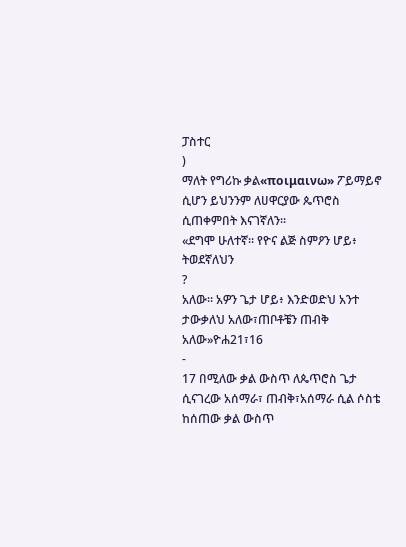ፓስተር
)
ማለት የግሪኩ ቃል«ποιμαινω» ፖይማይኖ ሲሆን ይህንንም ለሀዋርያው ጴጥሮስ ሲጠቀምበት እናገኛለን።
«ደግሞ ሁለተኛ። የዮና ልጅ ስምዖን ሆይ፥ ትወደኛለህን
?
አለው። አዎን ጌታ ሆይ፥ እንድወድህ አንተ ታውቃለህ አለው፣ጠቦቶቼን ጠብቅ አለው»ዮሐ21፣16
-
17 በሚለው ቃል ውስጥ ለጴጥሮስ ጌታ ሲናገረው አሰማራ፣ ጠብቅ፣አሰማራ ሲል ሶስቴ ከሰጠው ቃል ውስጥ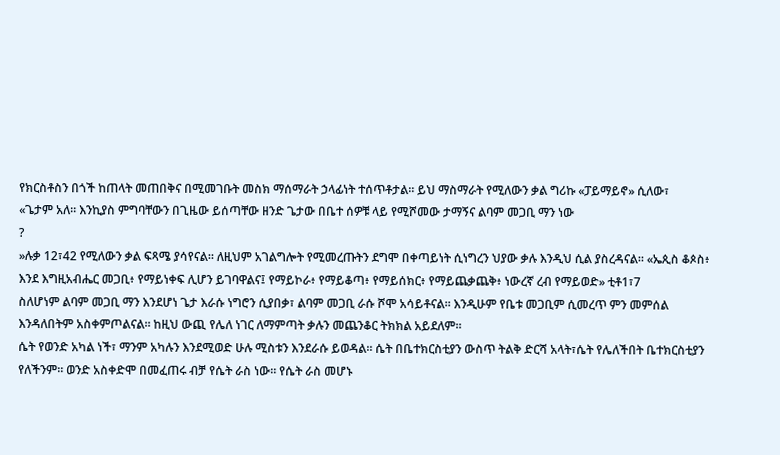የክርስቶስን በጎች ከጠላት መጠበቅና በሚመገቡት መስክ ማሰማራት ኃላፊነት ተሰጥቶታል። ይህ ማስማራት የሚለውን ቃል ግሪኩ «ፓይማይኖ» ሲለው፣
«ጌታም አለ። እንኪያስ ምግባቸውን በጊዜው ይሰጣቸው ዘንድ ጌታው በቤተ ሰዎቹ ላይ የሚሾመው ታማኝና ልባም መጋቢ ማን ነው
?
»ሉቃ 12፣42 የሚለውን ቃል ፍጻሜ ያሳየናል። ለዚህም አገልግሎት የሚመረጡትን ደግሞ በቀጣይነት ሲነግረን ህያው ቃሉ እንዲህ ሲል ያስረዳናል። «ኤጲስ ቆጶስ፥ እንደ እግዚአብሔር መጋቢ፥ የማይነቀፍ ሊሆን ይገባዋልና፤ የማይኮራ፥ የማይቆጣ፥ የማይሰክር፥ የማይጨቃጨቅ፥ ነውረኛ ረብ የማይወድ» ቲቶ1፣7
ስለሆነም ልባም መጋቢ ማን እንደሆነ ጌታ እራሱ ነግሮን ሲያበቃ፣ ልባም መጋቢ ራሱ ሾሞ አሳይቶናል። እንዲሁም የቤቱ መጋቢም ሲመረጥ ምን መምሰል እንዳለበትም አስቀምጦልናል። ከዚህ ውጪ የሌለ ነገር ለማምጣት ቃሉን መጨንቆር ትክክል አይደለም።
ሴት የወንድ አካል ነች፣ ማንም አካሉን እንደሚወድ ሁሉ ሚስቱን እንደራሱ ይወዳል። ሴት በቤተክርስቲያን ውስጥ ትልቅ ድርሻ አላት፣ሴት የሌለችበት ቤተክርስቲያን የለችንም። ወንድ አስቀድሞ በመፈጠሩ ብቻ የሴት ራስ ነው። የሴት ራስ መሆኑ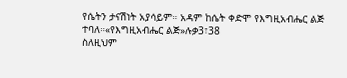የሴትን ታናሽነት አያሳይም። አዳም ከሴት ቀድሞ የእግዚአብሔር ልጅ ተባለ።«የእግዚአብሔር ልጅ»ሉቃ3፣38
ስለዚህም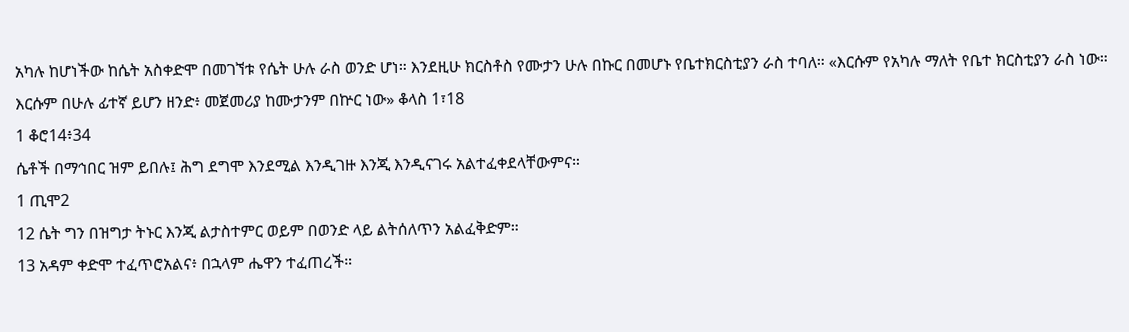አካሉ ከሆነችው ከሴት አስቀድሞ በመገኘቱ የሴት ሁሉ ራስ ወንድ ሆነ። እንደዚሁ ክርስቶስ የሙታን ሁሉ በኩር በመሆኑ የቤተክርስቲያን ራስ ተባለ። «እርሱም የአካሉ ማለት የቤተ ክርስቲያን ራስ ነው። እርሱም በሁሉ ፊተኛ ይሆን ዘንድ፥ መጀመሪያ ከሙታንም በኵር ነው» ቆላስ 1፣18
1 ቆሮ14፥34
ሴቶች በማኅበር ዝም ይበሉ፤ ሕግ ደግሞ እንደሚል እንዲገዙ እንጂ እንዲናገሩ አልተፈቀደላቸውምና።
1 ጢሞ2
12 ሴት ግን በዝግታ ትኑር እንጂ ልታስተምር ወይም በወንድ ላይ ልትሰለጥን አልፈቅድም።
13 አዳም ቀድሞ ተፈጥሮአልና፥ በኋላም ሔዋን ተፈጠረች።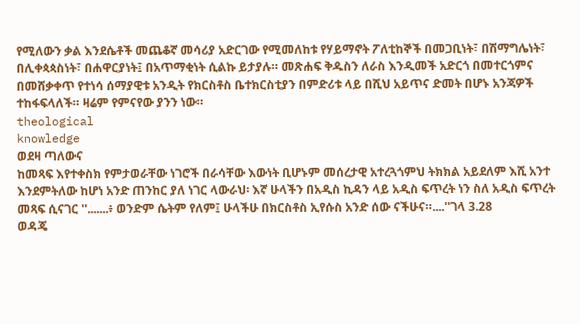የሚለውን ቃል እንደሴቶች መጨቆኛ መሳሪያ አድርገው የሚመለከቱ የሃይማኖት ፖለቲከኞች በመጋቢነት፣ በሽማግሌነት፣ በሊቀጳጳስነት፣ በሐዋርያነት፤ በአጥማቂነት ሲልኩ ይታያሉ። መጽሐፍ ቅዱስን ለራስ እንዲመች አድርጎ በመተርጎምና በመሸቃቀጥ የተነሳ ሰማያዊቱ አንዲት የክርስቶስ ቤተክርስቲያን በምድሪቱ ላይ በሺህ አይጥና ድመት በሆኑ አንጃዎች ተከፋፍላለች። ዛሬም የምናየው ያንን ነው።
theological
knowledge
ወደዛ ጣለውና
ከመጻፍ እየተቀስክ የምታወራቸው ነገሮች በራሳቸው እውነት ቢሆኑም መሰረታዊ አተረጓጎምህ ትክክል አይደለም እሺ አንተ እንደምትለው ከሆነ አንድ ጠንከር ያለ ነገር ላውራህ፡ እኛ ሁላችን በአዲስ ኪዳን ላይ አዲስ ፍጥረት ነን ስለ አዲስ ፍጥረት መጻፍ ሲናገር ''.......፥ ወንድም ሴትም የለም፤ ሁላችሁ በክርስቶስ ኢየሱስ አንድ ሰው ናችሁና።....''ገላ 3.28
ወዳጄ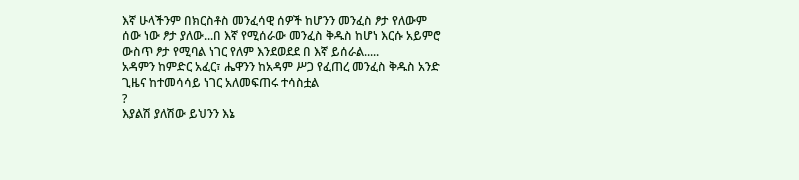እኛ ሁላችንም በክርስቶስ መንፈሳዊ ሰዎች ከሆንን መንፈስ ፆታ የለውም ሰው ነው ፆታ ያለው...በ እኛ የሚሰራው መንፈስ ቅዱስ ከሆነ እርሱ አይምሮ ውስጥ ፆታ የሚባል ነገር የለም እንደወደደ በ እኛ ይሰራል.....
አዳምን ከምድር አፈር፣ ሔዋንን ከአዳም ሥጋ የፈጠረ መንፈስ ቅዱስ አንድ ጊዜና ከተመሳሳይ ነገር አለመፍጠሩ ተሳስቷል
?
እያልሽ ያለሽው ይህንን እኔ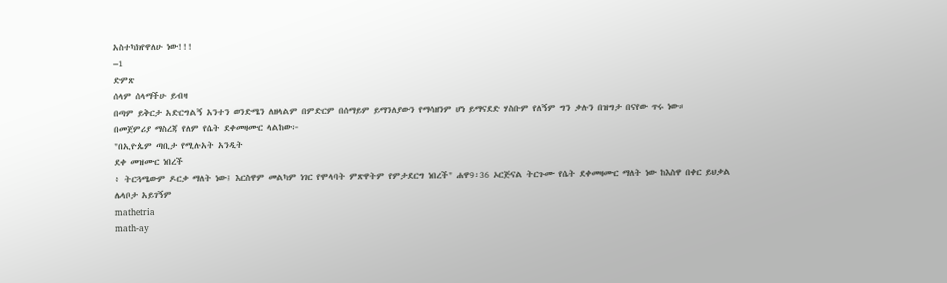አስተካክየዋለሁ ነው!!!
–1
ድምጽ
ሰላም ሰላማችሁ ይብዛ
በጣም ይቅርታ አድርግልኝ አንተን ወንድሜን ለዘላልም በምድርም በሰማይም ይማንለያውን የማሳዘንም ሆነ ይማናደድ ሃስቡም የለኝም ግን ቃሉን በዝግታ በናየው ጥሩ ነው።
በመጀምሪያ ማስረጃ የለም የሴት ደቀመዛሙር ላልከው፦
"በኢዮጴም ጣቢታ የሚሉአት አንዲት
ደቀ መዝሙር ነበረች
፥ ትርጓሜውም ዶርቃ ማለት ነው፤ እርስዋም መልካም ነገር የሞላባት ምጽዋትም የምታደርግ ነበረች" ሐዋ9፡36 ኦርጅናል ትርጉሙ የሴት ደቀመዛሙር ማለት ነው ከእስዋ በቀር ይህቃል ሌላቦታ አይገኝም
mathetria
math-ay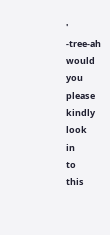'
-tree-ah
would
you
please
kindly
look
in
to
this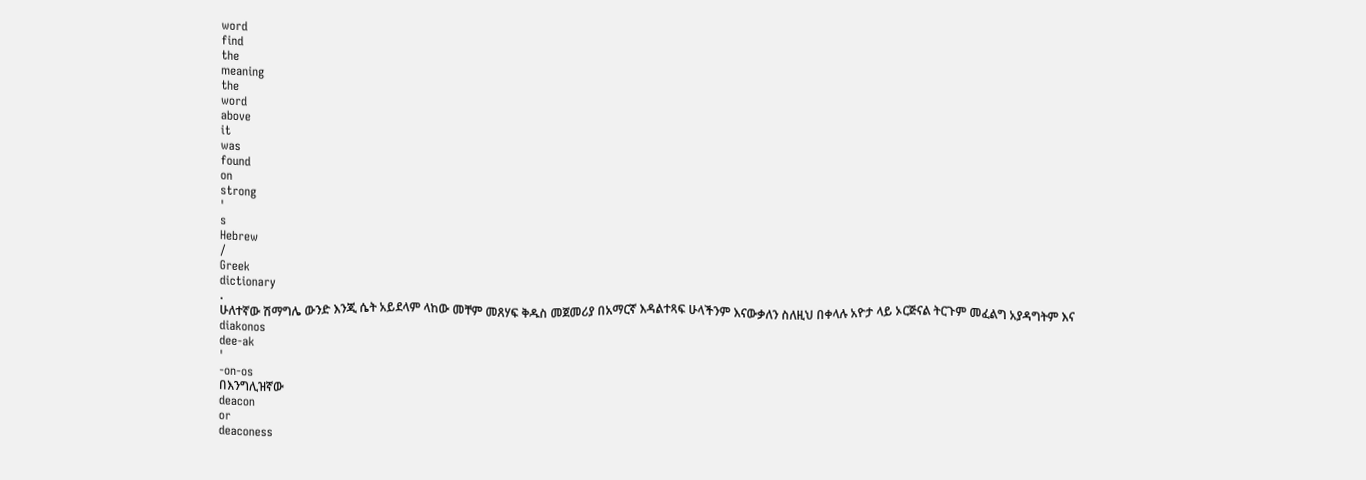word
find
the
meaning
the
word
above
it
was
found
on
strong
'
s
Hebrew
/
Greek
dictionary
.
ሁለተኛው ሽማግሌ ውንድ እንጂ ሴት አይደላም ላከው መቸም መጸሃፍ ቅዱስ መጀመሪያ በአማርኛ እዳልተጻፍ ሁላችንም እናውቃለን ስለዚህ በቀላሉ አዮታ ላይ ኦርጅናል ትርጉም መፈልግ አያዳግትም እና
diakonos
dee-ak
'
-on-os
በእንግሊዝኛው
deacon
or
deaconess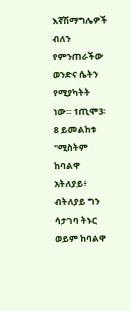እኛሽማግሌዎች ብለን የምንጠራችው ወንድና ሴትን የሚያካትት ነው። 1ጢሞ3፡8 ይመልከቱ
"ሚስትም ከባልዋ አትለያይ፥ ብትለያይ ግን ሳታገባ ትኑር ወይም ከባልዋ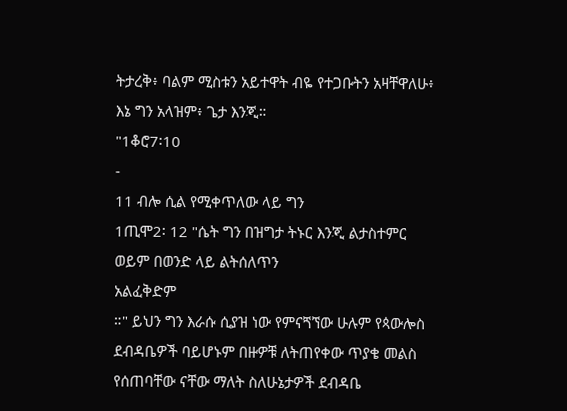ትታረቅ፥ ባልም ሚስቱን አይተዋት ብዬ የተጋቡትን አዛቸዋለሁ፥
እኔ ግን አላዝም፥ ጌታ እንጂ።
"1ቆሮ7፡10
-
11 ብሎ ሲል የሚቀጥለው ላይ ግን
1ጢሞ2፡ 12 "ሴት ግን በዝግታ ትኑር እንጂ ልታስተምር ወይም በወንድ ላይ ልትሰለጥን
አልፈቅድም
።" ይህን ግን እራሱ ሲያዝ ነው የምናጘኘው ሁሉም የጳውሎስ ደብዳቤዎች ባይሆኑም በዙዎቹ ለትጠየቀው ጥያቄ መልስ የሰጠባቸው ናቸው ማለት ስለሁኔታዎች ደብዳቤ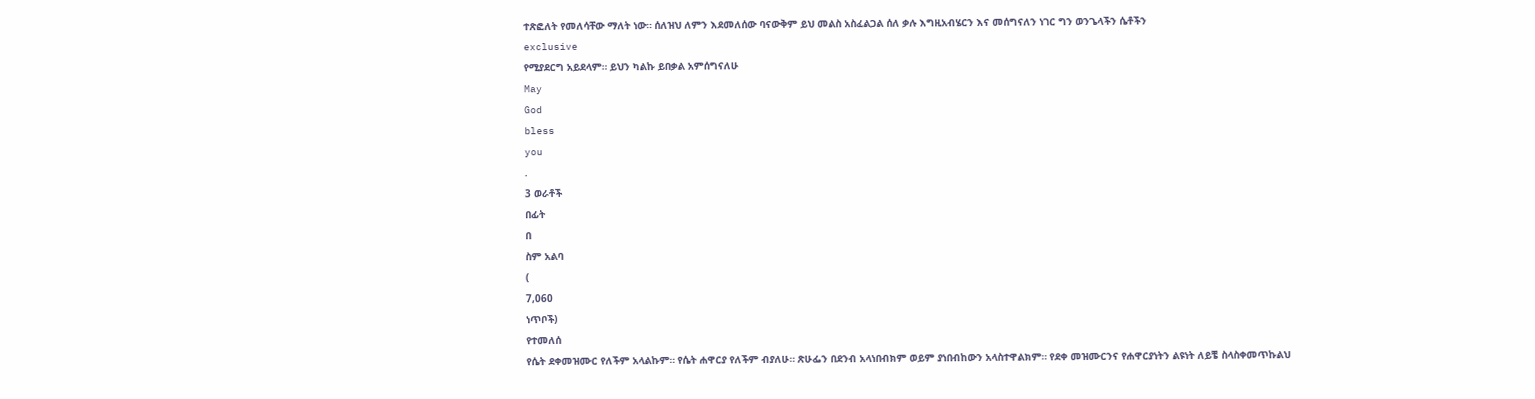ተጽፎለት የመለሳቸው ማለት ነው። ሰለዝህ ለምን እደመለሰው ባናውቅም ይህ መልስ አስፈልጋል ሰለ ቃሉ እግዚአብሄርን እና መሰግናለን ነገር ግን ወንጌላችን ሴቶችን
exclusive
የሚያደርግ አይደላም። ይህን ካልኩ ይበቃል አምሰግናለሁ
May
God
bless
you
.
3 ወራቶች
በፊት
በ
ስም አልባ
(
7,060
ነጥቦች)
የተመለሰ
የሴት ደቀመዝሙር የለችም አላልኩም። የሴት ሐዋርያ የለችም ብያለሁ። ጽሁፌን በደንብ አላነበብክም ወይም ያነበብከውን አላስተዋልክም። የደቀ መዝሙርንና የሐዋርያነትን ልዩነት ለይቼ ስላስቀመጥኩልህ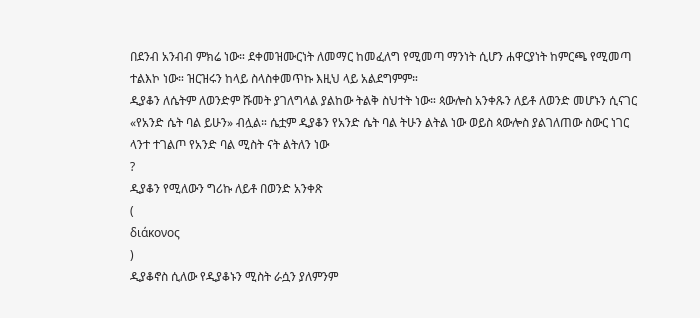በደንብ አንብብ ምክሬ ነው። ደቀመዝሙርነት ለመማር ከመፈለግ የሚመጣ ማንነት ሲሆን ሐዋርያነት ከምርጫ የሚመጣ ተልእኮ ነው። ዝርዝሩን ከላይ ስላስቀመጥኩ እዚህ ላይ አልደግምም።
ዲያቆን ለሴትም ለወንድም ሹመት ያገለግላል ያልከው ትልቅ ስህተት ነው። ጳውሎስ አንቀጹን ለይቶ ለወንድ መሆኑን ሲናገር «የአንድ ሴት ባል ይሁን» ብሏል። ሴቷም ዲያቆን የአንድ ሴት ባል ትሁን ልትል ነው ወይስ ጳውሎስ ያልገለጠው ስውር ነገር ላንተ ተገልጦ የአንድ ባል ሚስት ናት ልትለን ነው
?
ዲያቆን የሚለውን ግሪኩ ለይቶ በወንድ አንቀጽ
(
διάκονος
)
ዲያቆኖስ ሲለው የዲያቆኑን ሚስት ራሷን ያለምንም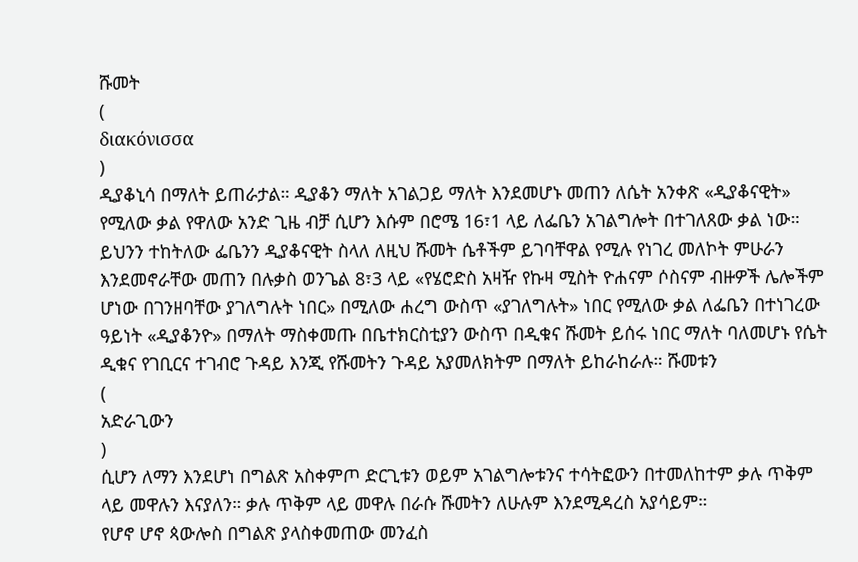ሹመት
(
διακόνισσα
)
ዲያቆኒሳ በማለት ይጠራታል። ዲያቆን ማለት አገልጋይ ማለት እንደመሆኑ መጠን ለሴት አንቀጽ «ዲያቆናዊት» የሚለው ቃል የዋለው አንድ ጊዜ ብቻ ሲሆን እሱም በሮሜ 16፣1 ላይ ለፌቤን አገልግሎት በተገለጸው ቃል ነው። ይህንን ተከትለው ፌቤንን ዲያቆናዊት ስላለ ለዚህ ሹመት ሴቶችም ይገባቸዋል የሚሉ የነገረ መለኮት ምሁራን እንደመኖራቸው መጠን በሉቃስ ወንጌል 8፣3 ላይ «የሄሮድስ አዛዥ የኩዛ ሚስት ዮሐናም ሶስናም ብዙዎች ሌሎችም ሆነው በገንዘባቸው ያገለግሉት ነበር» በሚለው ሐረግ ውስጥ «ያገለግሉት» ነበር የሚለው ቃል ለፌቤን በተነገረው ዓይነት «ዲያቆንዮ» በማለት ማስቀመጡ በቤተክርስቲያን ውስጥ በዲቁና ሹመት ይሰሩ ነበር ማለት ባለመሆኑ የሴት ዲቁና የገቢርና ተገብሮ ጉዳይ እንጂ የሹመትን ጉዳይ አያመለክትም በማለት ይከራከራሉ። ሹመቱን
(
አድራጊውን
)
ሲሆን ለማን እንደሆነ በግልጽ አስቀምጦ ድርጊቱን ወይም አገልግሎቱንና ተሳትፎውን በተመለከተም ቃሉ ጥቅም ላይ መዋሉን እናያለን። ቃሉ ጥቅም ላይ መዋሉ በራሱ ሹመትን ለሁሉም እንደሚዳረስ አያሳይም።
የሆኖ ሆኖ ጳውሎስ በግልጽ ያላስቀመጠው መንፈስ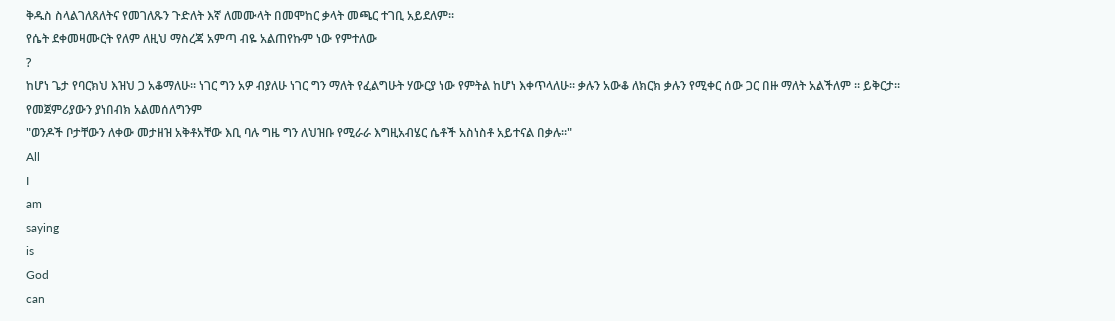ቅዱስ ስላልገለጸለትና የመገለጹን ጉድለት እኛ ለመሙላት በመሞከር ቃላት መጫር ተገቢ አይደለም።
የሴት ደቀመዛሙርት የለም ለዚህ ማስረጃ አምጣ ብዬ አልጠየኩም ነው የምተለው
?
ከሆነ ጌታ የባርክህ እዝህ ጋ አቆማለሁ። ነገር ግን አዎ ብያለሁ ነገር ግን ማለት የፈልግሁት ሃውርያ ነው የምትል ከሆነ እቀጥላለሁ። ቃሉን አውቆ ለክርክ ቃሉን የሚቀር ሰው ጋር በዙ ማለት አልችለም ። ይቅርታ።
የመጀምሪያውን ያነበብክ አልመሰለግንም
"ወንዶች ቦታቸውን ለቀው መታዘዝ አቅቶአቸው እቢ ባሉ ግዜ ግን ለህዝቡ የሚራራ እግዚአብሄር ሴቶች አስነስቶ አይተናል በቃሉ።"
All
I
am
saying
is
God
can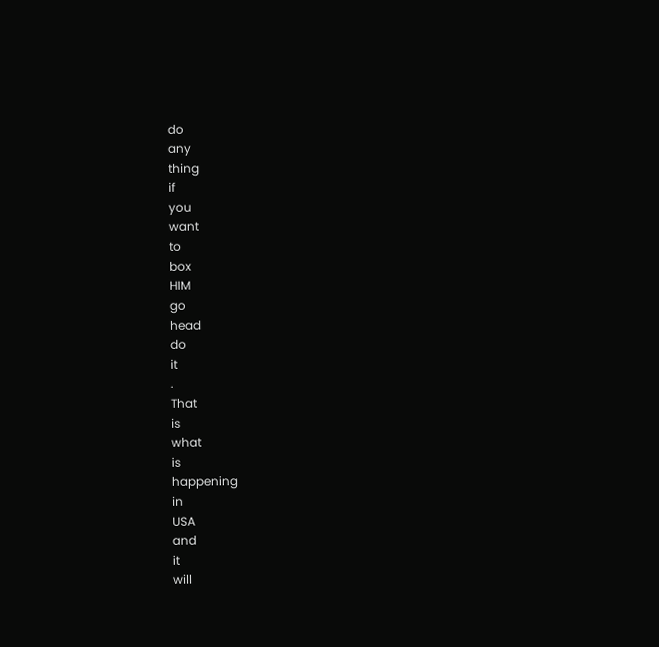do
any
thing
if
you
want
to
box
HIM
go
head
do
it
.
That
is
what
is
happening
in
USA
and
it
will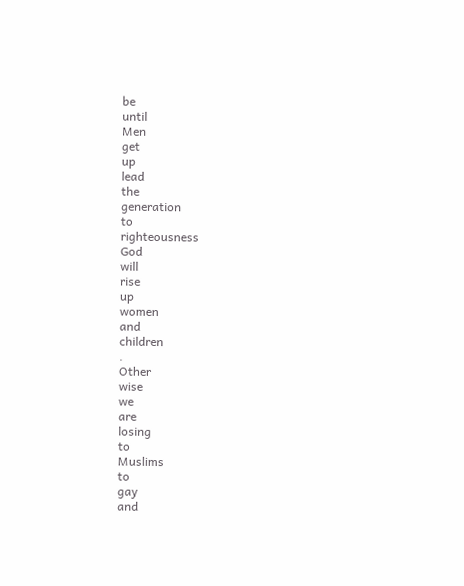be
until
Men
get
up
lead
the
generation
to
righteousness
God
will
rise
up
women
and
children
.
Other
wise
we
are
losing
to
Muslims
to
gay
and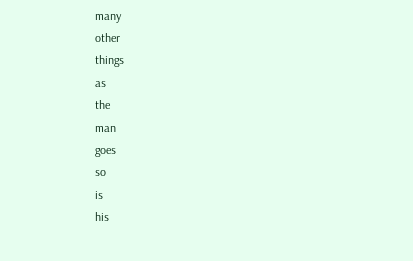many
other
things
as
the
man
goes
so
is
his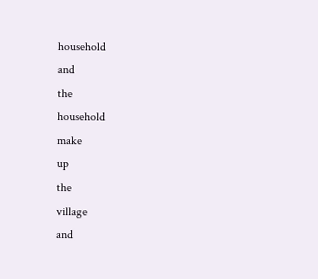household
and
the
household
make
up
the
village
and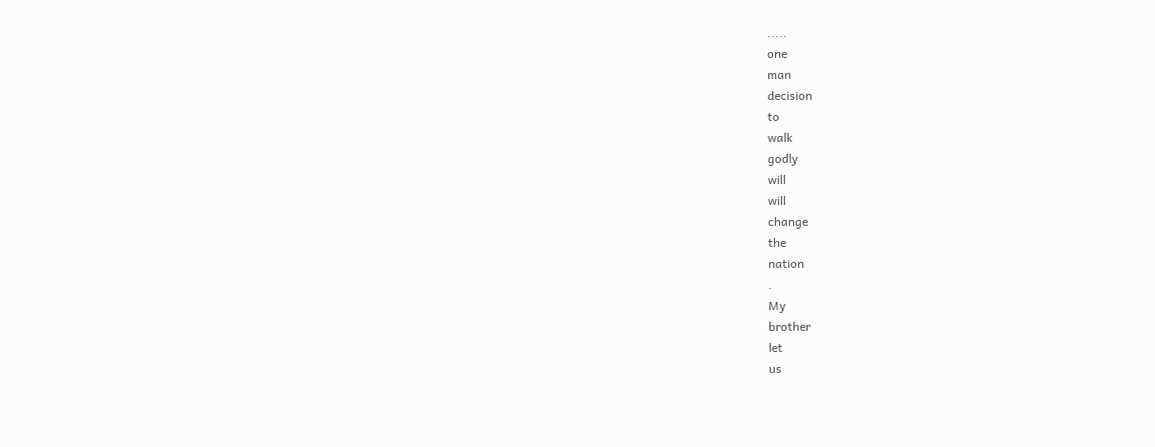.....
one
man
decision
to
walk
godly
will
will
change
the
nation
.
My
brother
let
us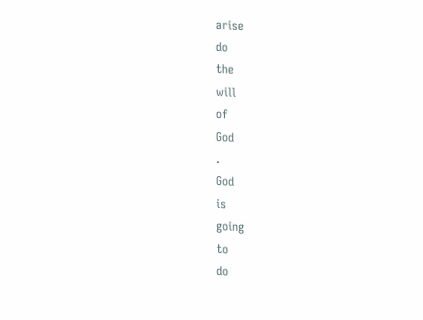arise
do
the
will
of
God
.
God
is
going
to
do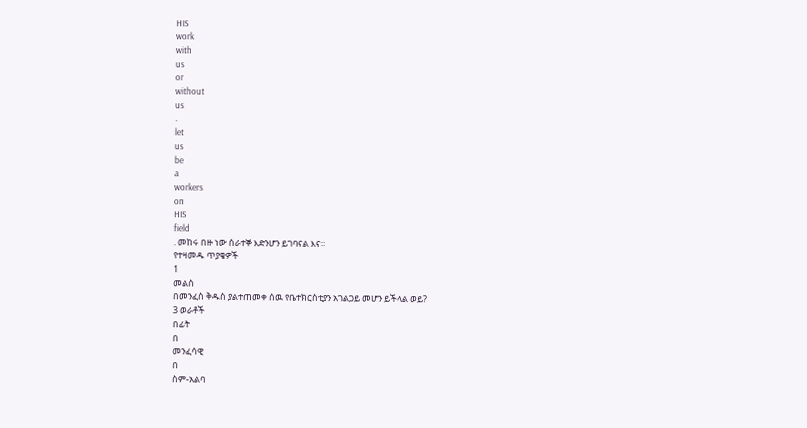HIS
work
with
us
or
without
us
.
let
us
be
a
workers
on
HIS
field
. መከሩ በዙ ነው ሰራተኞ እድንሆን ይገባናል እና።
የተዛመዱ ጥያቄዎች
1
መልስ
በመንፈስ ቅዱስ ያልተጠመቀ ሰዉ የቤተክርስቲያን አገልጋይ መሆን ይችላል ወይ?
3 ወራቶች
በፊት
በ
መንፈሳዊ
በ
ስም-አልባ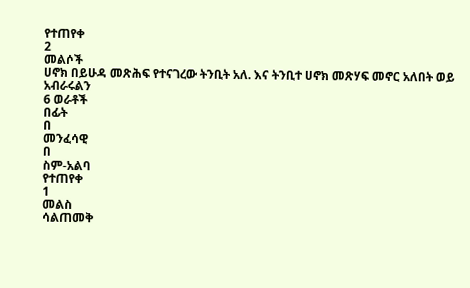የተጠየቀ
2
መልሶች
ሀኖክ በይሁዳ መጽሕፍ የተናገረው ትንቢት አለ. እና ትንቢተ ሀኖክ መጽሃፍ መኖር አለበት ወይ አብራሩልን
6 ወራቶች
በፊት
በ
መንፈሳዊ
በ
ስም-አልባ
የተጠየቀ
1
መልስ
ሳልጠመቅ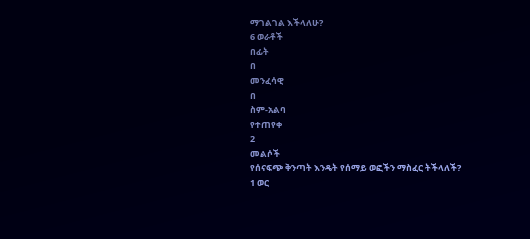ማገልገል እችላለሁ?
6 ወራቶች
በፊት
በ
መንፈሳዊ
በ
ስም-አልባ
የተጠየቀ
2
መልሶች
የሰናፍጭ ቅንጣት እንዴት የሰማይ ወፎችን ማስፈር ትችላለች?
1 ወር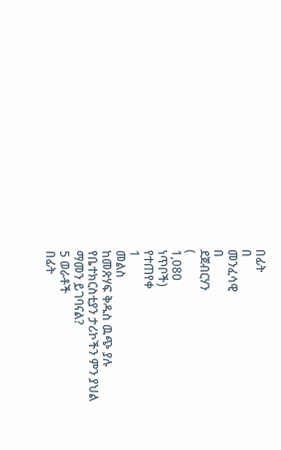በፊት
በ
መንፈሳዊ
በ
ደጀብርሃን
(
1,080
ነጥቦች)
የተጠየቀ
1
መልስ
ከመጽሃፍ ቅዱስ ዉጭ ያሉ የቤተክርስቲያን ታሪኮችን ምን ያህል ማመን ይገባናል?
5 ወራቶች
በፊት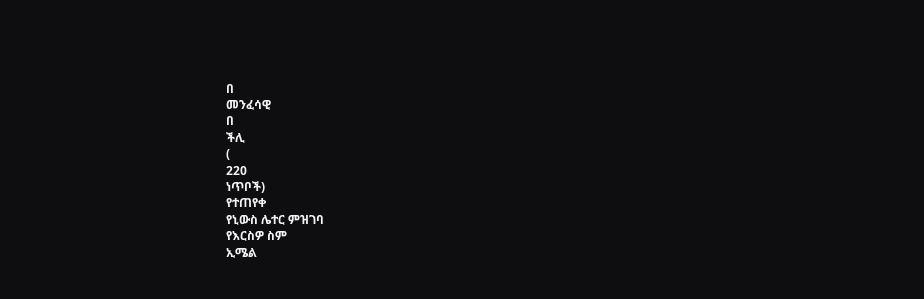በ
መንፈሳዊ
በ
ችሊ
(
220
ነጥቦች)
የተጠየቀ
የኒውስ ሌተር ምዝገባ
የእርስዎ ስም
ኢሜል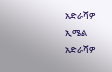አድራሻዎ
ኢሜል አድራሻዎ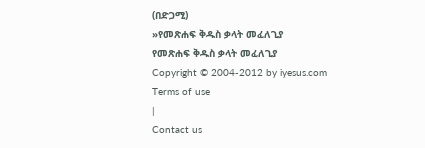(በድጋሚ)
»የመጽሐፍ ቅዱስ ቃላት መፈለጊያ
የመጽሐፍ ቅዱስ ቃላት መፈለጊያ
Copyright © 2004-2012 by iyesus.com
Terms of use
|
Contact us